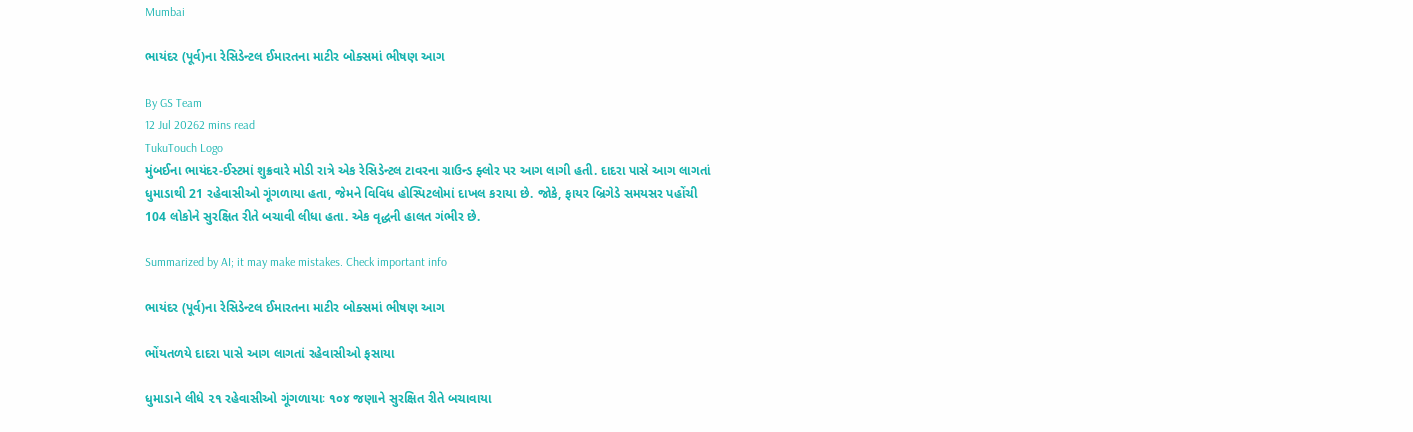Mumbai

ભાયંદર (પૂર્વ)ના રેસિડેન્ટલ ઈમારતના માટીર બોક્સમાં ભીષણ આગ

By GS Team
12 Jul 20262 mins read
TukuTouch Logo
મુંબઈના ભાયંદર-ઈસ્ટમાં શુક્રવારે મોડી રાત્રે એક રેસિડેન્ટલ ટાવરના ગ્રાઉન્ડ ફ્લોર પર આગ લાગી હતી. દાદરા પાસે આગ લાગતાં ધુમાડાથી 21 રહેવાસીઓ ગૂંગળાયા હતા, જેમને વિવિધ હોસ્પિટલોમાં દાખલ કરાયા છે. જોકે, ફાયર બ્રિગેડે સમયસર પહોંચી 104 લોકોને સુરક્ષિત રીતે બચાવી લીધા હતા. એક વૃદ્ધની હાલત ગંભીર છે.

Summarized by AI; it may make mistakes. Check important info

ભાયંદર (પૂર્વ)ના રેસિડેન્ટલ ઈમારતના માટીર બોક્સમાં ભીષણ આગ

ભોંયતળયે દાદરા પાસે આગ લાગતાં રહેવાસીઓ ફસાયા

ધુમાડાને લીધે ૨૧ રહેવાસીઓ ગૂંગળાયાઃ ૧૦૪ જણાને સુરક્ષિત રીતે બચાવાયા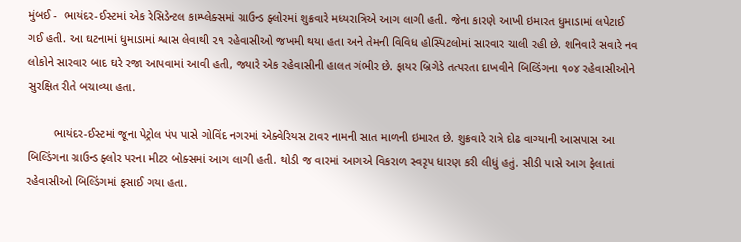મુંબઈ -  ભાયંદર-ઈસ્ટમાં એક રેસિડેન્ટલ કામ્પ્લેક્સમાં ગ્રાઉન્ડ ફ્લોરમાં શુક્રવારે મધ્યરાત્રિએ આગ લાગી હતી. જેના કારણે આખી ઇમારત ધુમાડામાં લપેટાઈ ગઈ હતી. આ ઘટનામાં ધુમાડામાં શ્વાસ લેવાથી ૨૧ રહેવાસીઓ જખમી થયા હતા અને તેમની વિવિધ હોસ્પિટલોમાં સારવાર ચાલી રહી છે. શનિવારે સવારે નવ લોકોને સારવાર બાદ ઘરે રજા આપવામાં આવી હતી, જ્યારે એક રહેવાસીની હાલત ગંભીર છે. ફાયર બ્રિગેડે તત્પરતા દાખવીને બિલ્ડિંગના ૧૦૪ રહેવાસીઓને સુરક્ષિત રીતે બચાવ્યા હતા.

        ભાયંદર-ઈસ્ટમાં જૂના પેટ્રોલ પંપ પાસે ગોવિંદ નગરમાં એક્વેરિયસ ટાવર નામની સાત માળની ઇમારત છે. શુક્રવારે રાત્રે દોઢ વાગ્યાની આસપાસ આ બિલ્ડિંગના ગ્રાઉન્ડ ફ્લોર પરના મીટર બોક્સમાં આગ લાગી હતી. થોડી જ વારમાં આગએ વિકરાળ સ્વરૃપ ધારણ કરી લીધું હતું. સીડી પાસે આગ ફેલાતાં રહેવાસીઓ બિલ્ડિંગમાં ફસાઈ ગયા હતા.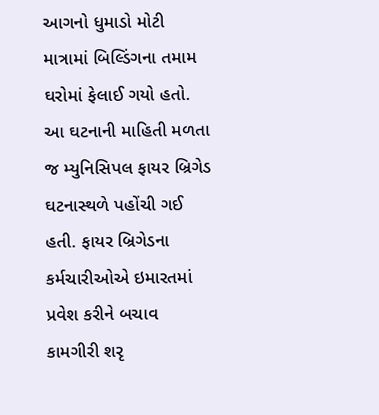આગનો ધુમાડો મોટી માત્રામાં બિલ્ડિંગના તમામ ઘરોમાં ફેલાઈ ગયો હતો. આ ઘટનાની માહિતી મળતા જ મ્યુનિસિપલ ફાયર બ્રિગેડ ઘટનાસ્થળે પહોંચી ગઈ હતી. ફાયર બ્રિગેડના કર્મચારીઓએ ઇમારતમાં પ્રવેશ કરીને બચાવ કામગીરી શરૃ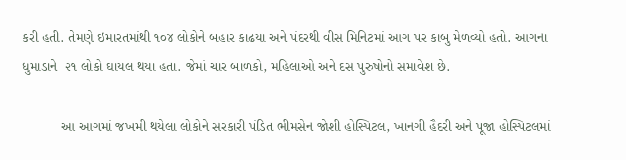કરી હતી. તેમણે ઇમારતમાંથી ૧૦૪ લોકોને બહાર કાઢયા અને પંદરથી વીસ મિનિટમાં આગ પર કાબુ મેળવ્યો હતો. આગના ધુમાડાને  ૨૧ લોકો ઘાયલ થયા હતા. જેમાં ચાર બાળકો, મહિલાઓ અને દસ પુરુષોનો સમાવેશ છે.

          આ આગમાં જખમી થયેલા લોકોને સરકારી પંડિત ભીમસેન જોશી હોસ્પિટલ, ખાનગી હૈદરી અને પૂજા હોસ્પિટલમાં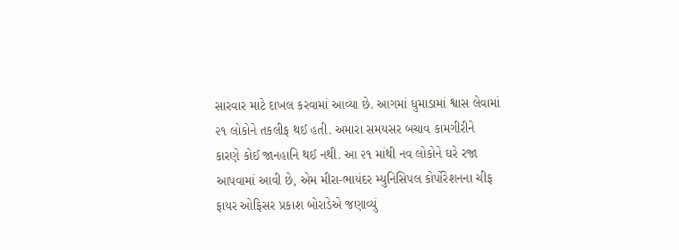સારવાર માટે દાખલ કરવામાં આવ્યા છે. આગમાં ધુમાડામાં શ્વાસ લેવામાં ૨૧ લોકોને તકલીફ થઈ હતી. અમારા સમયસર બચાવ કામગીરીને કારણે કોઈ જાનહાનિ થઈ નથી. આ ૨૧ માંથી નવ લોકોને ઘરે રજા આપવામાં આવી છે, એમ મીરા-ભાયંદર મ્યુનિસિપલ કોર્પોરેશનના ચીફ ફાયર ઓફિસર પ્રકાશ બોરાડેએ જણાવ્યું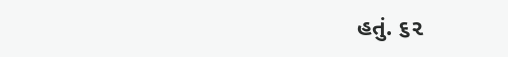હતું. ૬૨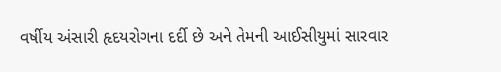વર્ષીય અંસારી હૃદયરોગના દર્દી છે અને તેમની આઈસીયુમાં સારવાર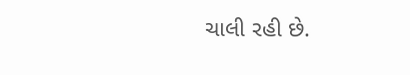ચાલી રહી છે.